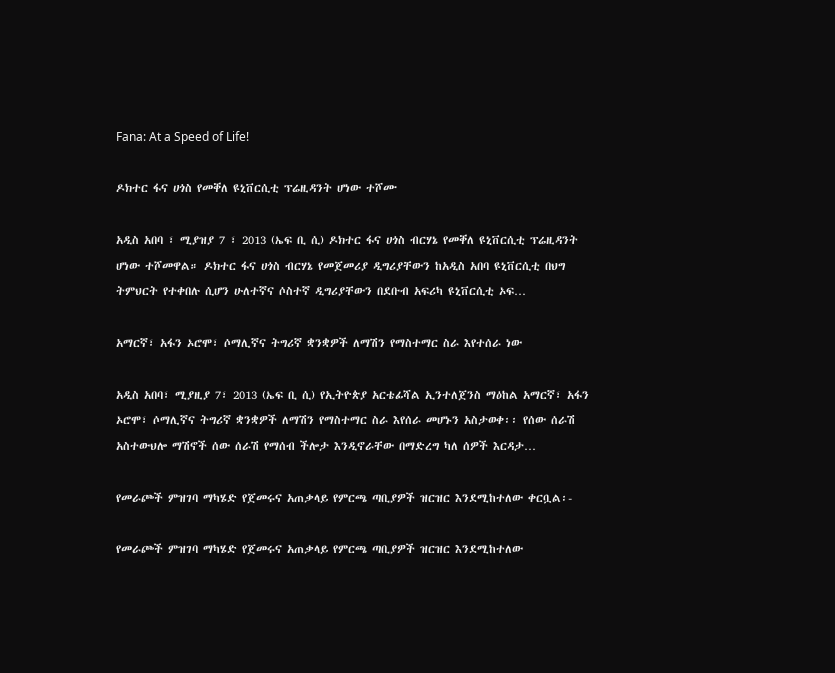Fana: At a Speed of Life!

ዶክተር ፋና ሀጎስ የመቐለ ዩኒቨርሲቲ ፕሬዚዳንት ሆነው ተሾሙ

አዲስ አበባ ፣ ሚያዝያ 7 ፣ 2013 (ኤፍ ቢ ሲ) ዶክተር ፋና ሀጎስ ብርሃኔ የመቐለ ዩኒቨርሲቲ ፕሬዚዳንት ሆነው ተሾመዋል። ዶክተር ፋና ሀጎስ ብርሃኔ የመጀመሪያ ዲግሪያቸውን ከአዲስ አበባ ዩኒቨርሲቲ በህግ ትምህርት የተቀበሉ ሲሆን ሁለተኛና ሶስተኛ ዲግሪያቸውን በደቡብ አፍሪካ ዩኒቨርሲቲ ኦፍ…

አማርኛ፣ አፋን ኦሮሞ፣ ሶማሊኛና ትግሪኛ ቋንቋዎች ለማሽን የማስተማር ስራ እየተሰራ ነው

አዲስ አበባ፣ ሚያዚያ 7፣ 2013 (ኤፍ ቢ ሲ) የኢትዮጵያ አርቴፊሻል ኢንተለጀንስ ማዕከል አማርኛ፣ አፋን ኦሮሞ፣ ሶማሊኛና ትግሪኛ ቋንቋዎች ለማሽን የማስተማር ስራ እየሰራ መሆኑን አስታወቀ፡፡ የሰው ሰራሽ አስተውህሎ ማሽኖች ሰው ሰራሽ የማሰብ ችሎታ እንዲኖራቸው በማድረግ ካለ ሰዎች እርዳታ…

የመራጮች ምዝገባ ማካሄድ የጀመሩና አጠቃላይ የምርጫ ጣቢያዎች ዝርዝር እንደሚከተለው ቀርቧል፡-

የመራጮች ምዝገባ ማካሄድ የጀመሩና አጠቃላይ የምርጫ ጣቢያዎች ዝርዝር እንደሚከተለው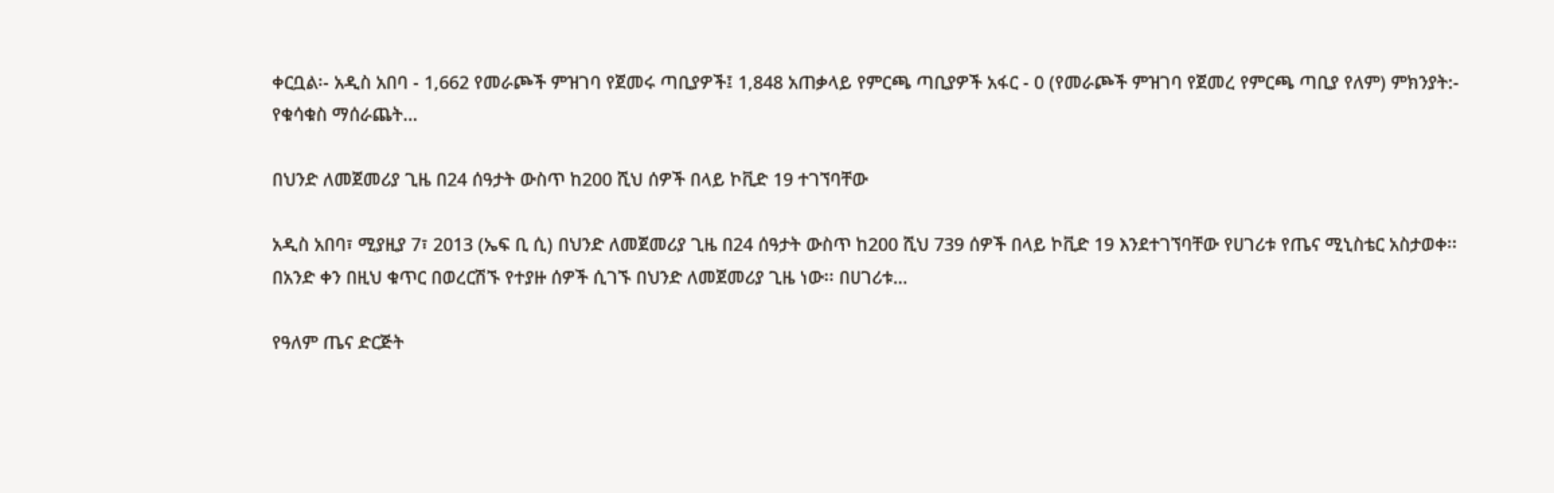ቀርቧል፡- አዲስ አበባ - 1,662 የመራጮች ምዝገባ የጀመሩ ጣቢያዎች፤ 1,848 አጠቃላይ የምርጫ ጣቢያዎች አፋር - 0 (የመራጮች ምዝገባ የጀመረ የምርጫ ጣቢያ የለም) ምክንያት:- የቁሳቁስ ማሰራጨት…

በህንድ ለመጀመሪያ ጊዜ በ24 ሰዓታት ውስጥ ከ200 ሺህ ሰዎች በላይ ኮቪድ 19 ተገኘባቸው

አዲስ አበባ፣ ሚያዚያ 7፣ 2013 (ኤፍ ቢ ሲ) በህንድ ለመጀመሪያ ጊዜ በ24 ሰዓታት ውስጥ ከ200 ሺህ 739 ሰዎች በላይ ኮቪድ 19 እንደተገኘባቸው የሀገሪቱ የጤና ሚኒስቴር አስታወቀ፡፡ በአንድ ቀን በዚህ ቁጥር በወረርሽኙ የተያዙ ሰዎች ሲገኙ በህንድ ለመጀመሪያ ጊዜ ነው፡፡ በሀገሪቱ…

የዓለም ጤና ድርጅት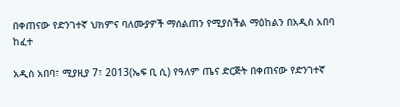በቀጠናው የድንገተኛ ህክምና ባለሙያዎች ማሰልጠን የሚያስችል ማዕከልን በአዲስ አበባ ከፈተ

አዲስ አበባ፣ ሚያዚያ 7፣ 2013(ኤፍ ቢ ሲ) የዓለም ጤና ድርጅት በቀጠናው የድንገተኛ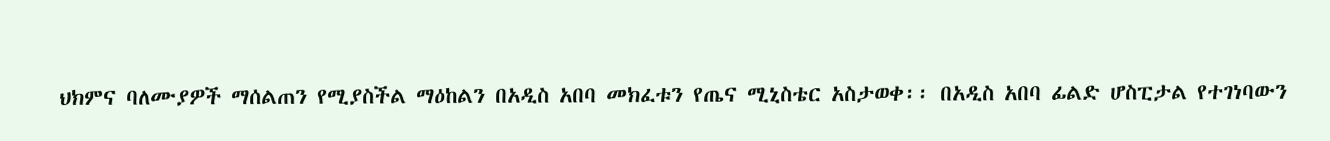ህክምና ባለሙያዎች ማሰልጠን የሚያስችል ማዕከልን በአዲስ አበባ መክፈቱን የጤና ሚኒስቴር አስታወቀ፡፡ በአዲስ አበባ ፊልድ ሆስፒታል የተገነባውን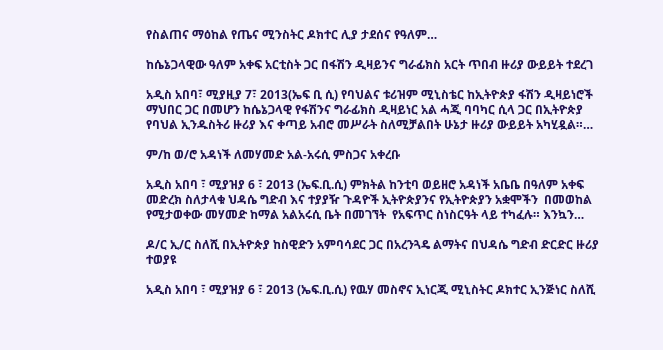የስልጠና ማዕከል የጤና ሚንስትር ዶክተር ሊያ ታደሰና የዓለም…

ከሴኔጋላዊው ዓለም አቀፍ አርቲስት ጋር በፋሽን ዲዛይንና ግራፊክስ አርት ጥበብ ዙሪያ ውይይት ተደረገ

አዲስ አበባ፣ ሚያዚያ 7፣ 2013(ኤፍ ቢ ሲ) የባህልና ቱሪዝም ሚኒስቴር ከኢትዮጵያ ፋሽን ዲዛይነሮች ማህበር ጋር በመሆን ከሴኔጋላዊ የፋሽንና ግራፊክስ ዲዛይነር አል ሓጂ ባባካር ሲላ ጋር በኢትዮጵያ የባህል ኢንዱስትሪ ዙሪያ እና ቀጣይ አብሮ መሥራት ስለሚቻልበት ሁኔታ ዙሪያ ውይይት አካሂዷል።…

ም/ከ ወ/ሮ አዳነች ለመሃመድ አል-አሩሲ ምስጋና አቀረቡ

አዲስ አበባ ፣ ሚያዝያ 6 ፣ 2013 (ኤፍ.ቢ.ሲ) ምክትል ከንቲባ ወይዘሮ አዳነች አቤቤ በዓለም አቀፍ መድረክ ስለታላቁ ህዳሴ ግድብ እና ተያያዥ ጉዳዮች ኢትዮጵያንና የኢትዮጵያን አቋሞችን  በመወከል  የሚታወቀው መሃመድ ከማል አልአሩሲ ቤት በመገኘት  የአፍጥር ስነስርዓት ላይ ተካፈሉ። እንኳን…

ዶ/ር ኢ/ር ስለሺ በኢትዮጵያ ከስዊድን አምባሳደር ጋር በአረንጓዴ ልማትና በህዳሴ ግድብ ድርድር ዙሪያ ተወያዩ

አዲስ አበባ ፣ ሚያዝያ 6 ፣ 2013 (ኤፍ.ቢ.ሲ) የዉሃ መስኖና ኢነርጂ ሚኒስትር ዶክተር ኢንጅነር ስለሺ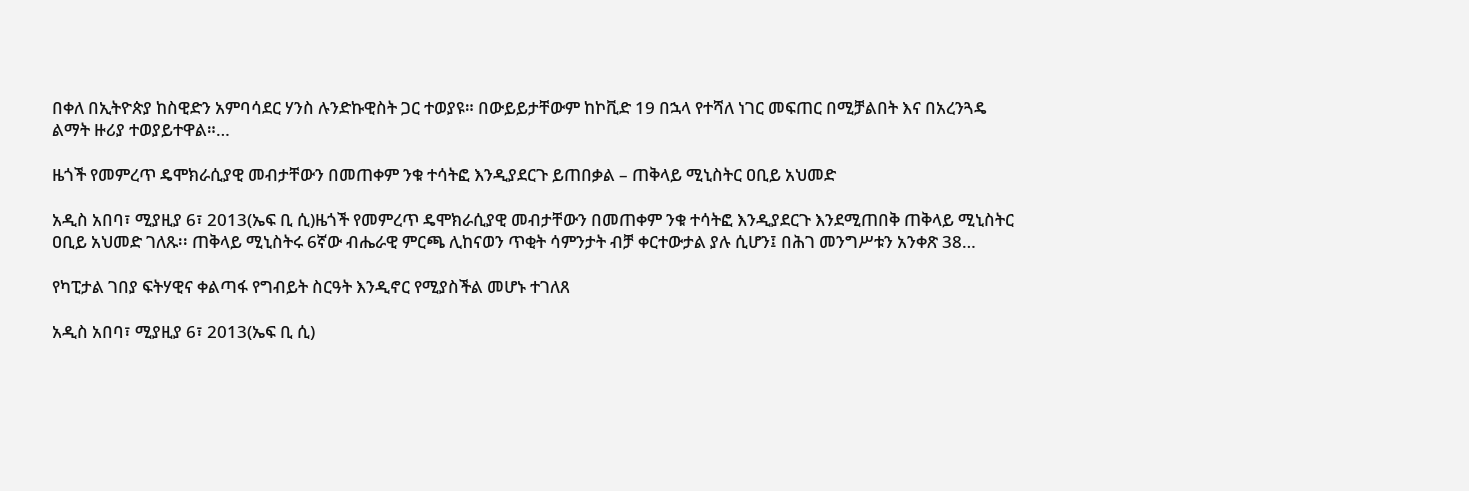በቀለ በኢትዮጵያ ከስዊድን አምባሳደር ሃንስ ሉንድኩዊስት ጋር ተወያዩ። በውይይታቸውም ከኮቪድ 19 በኋላ የተሻለ ነገር መፍጠር በሚቻልበት እና በአረንጓዴ ልማት ዙሪያ ተወያይተዋል።…

ዜጎች የመምረጥ ዴሞክራሲያዊ መብታቸውን በመጠቀም ንቁ ተሳትፎ እንዲያደርጉ ይጠበቃል – ጠቅላይ ሚኒስትር ዐቢይ አህመድ

አዲስ አበባ፣ ሚያዚያ 6፣ 2013(ኤፍ ቢ ሲ)ዜጎች የመምረጥ ዴሞክራሲያዊ መብታቸውን በመጠቀም ንቁ ተሳትፎ እንዲያደርጉ እንደሚጠበቅ ጠቅላይ ሚኒስትር ዐቢይ አህመድ ገለጹ፡፡ ጠቅላይ ሚኒስትሩ 6ኛው ብሔራዊ ምርጫ ሊከናወን ጥቂት ሳምንታት ብቻ ቀርተውታል ያሉ ሲሆን፤ በሕገ መንግሥቱን አንቀጽ 38…

የካፒታል ገበያ ፍትሃዊና ቀልጣፋ የግብይት ስርዓት እንዲኖር የሚያስችል መሆኑ ተገለጸ

አዲስ አበባ፣ ሚያዚያ 6፣ 2013(ኤፍ ቢ ሲ)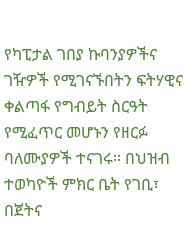የካፒታል ገበያ ኩባንያዎችና ገዥዎች የሚገናኙበትን ፍትሃዊና ቀልጣፋ የግብይት ስርዓት የሚፈጥር መሆኑን የዘርፉ ባለሙያዎች ተናገሩ። በህዝብ ተወካዮች ምክር ቤት የገቢ፣ በጀትና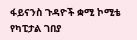ፋይናንስ ጉዳዮች ቋሚ ኮሚቴ የካፒታል ገበያ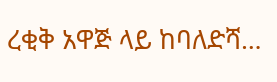ረቂቅ አዋጅ ላይ ከባለድሻ…